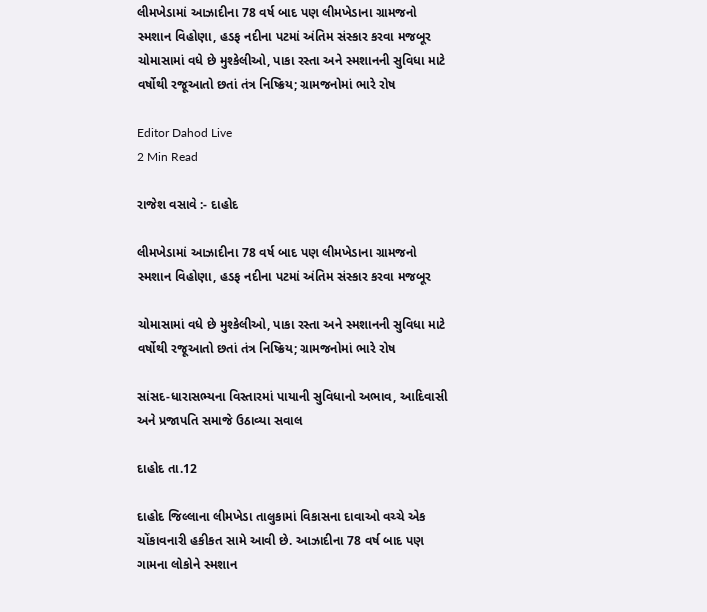લીમખેડામાં આઝાદીના 78 વર્ષ બાદ પણ લીમખેડાના ગ્રામજનો સ્મશાન વિહોણા, હડફ નદીના પટમાં અંતિમ સંસ્કાર કરવા મજબૂર ચોમાસામાં વધે છે મુશ્કેલીઓ, પાકા રસ્તા અને સ્મશાનની સુવિધા માટે વર્ષોથી રજૂઆતો છતાં તંત્ર નિષ્ક્રિય; ગ્રામજનોમાં ભારે રોષ

Editor Dahod Live
2 Min Read

રાજેશ વસાવે :- દાહોદ

લીમખેડામાં આઝાદીના 78 વર્ષ બાદ પણ લીમખેડાના ગ્રામજનો સ્મશાન વિહોણા, હડફ નદીના પટમાં અંતિમ સંસ્કાર કરવા મજબૂર

ચોમાસામાં વધે છે મુશ્કેલીઓ, પાકા રસ્તા અને સ્મશાનની સુવિધા માટે વર્ષોથી રજૂઆતો છતાં તંત્ર નિષ્ક્રિય; ગ્રામજનોમાં ભારે રોષ

સાંસદ-ધારાસભ્યના વિસ્તારમાં પાયાની સુવિધાનો અભાવ, આદિવાસી અને પ્રજાપતિ સમાજે ઉઠાવ્યા સવાલ

દાહોદ તા.12

દાહોદ જિલ્લાના લીમખેડા તાલુકામાં વિકાસના દાવાઓ વચ્ચે એક ચોંકાવનારી હકીકત સામે આવી છે. આઝાદીના 78 વર્ષ બાદ પણ ગામના લોકોને સ્મશાન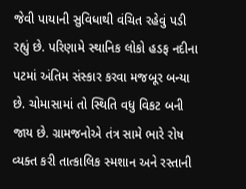જેવી પાયાની સુવિધાથી વંચિત રહેવું પડી રહ્યું છે. પરિણામે સ્થાનિક લોકો હડફ નદીના પટમાં અંતિમ સંસ્કાર કરવા મજબૂર બન્યા છે. ચોમાસામાં તો સ્થિતિ વધુ વિકટ બની જાય છે. ગ્રામજનોએ તંત્ર સામે ભારે રોષ વ્યક્ત કરી તાત્કાલિક સ્મશાન અને રસ્તાની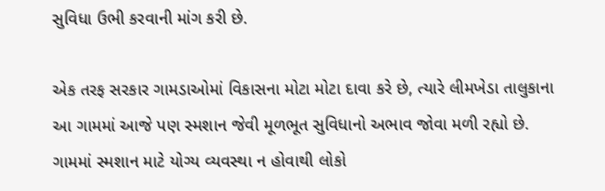સુવિધા ઉભી કરવાની માંગ કરી છે.

એક તરફ સરકાર ગામડાઓમાં વિકાસના મોટા મોટા દાવા કરે છે, ત્યારે લીમખેડા તાલુકાના આ ગામમાં આજે પણ સ્મશાન જેવી મૂળભૂત સુવિધાનો અભાવ જોવા મળી રહ્યો છે. ગામમાં સ્મશાન માટે યોગ્ય વ્યવસ્થા ન હોવાથી લોકો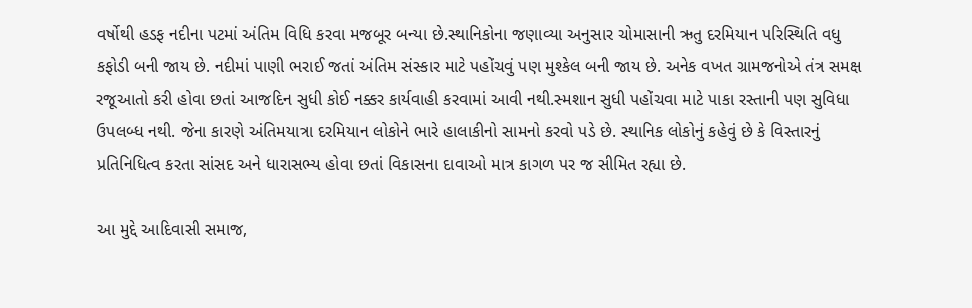વર્ષોથી હડફ નદીના પટમાં અંતિમ વિધિ કરવા મજબૂર બન્યા છે.સ્થાનિકોના જણાવ્યા અનુસાર ચોમાસાની ઋતુ દરમિયાન પરિસ્થિતિ વધુ કફોડી બની જાય છે. નદીમાં પાણી ભરાઈ જતાં અંતિમ સંસ્કાર માટે પહોંચવું પણ મુશ્કેલ બની જાય છે. અનેક વખત ગ્રામજનોએ તંત્ર સમક્ષ રજૂઆતો કરી હોવા છતાં આજદિન સુધી કોઈ નક્કર કાર્યવાહી કરવામાં આવી નથી.સ્મશાન સુધી પહોંચવા માટે પાકા રસ્તાની પણ સુવિધા ઉપલબ્ધ નથી. જેના કારણે અંતિમયાત્રા દરમિયાન લોકોને ભારે હાલાકીનો સામનો કરવો પડે છે. સ્થાનિક લોકોનું કહેવું છે કે વિસ્તારનું પ્રતિનિધિત્વ કરતા સાંસદ અને ધારાસભ્ય હોવા છતાં વિકાસના દાવાઓ માત્ર કાગળ પર જ સીમિત રહ્યા છે.

આ મુદ્દે આદિવાસી સમાજ,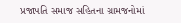પ્રજાપતિ સમાજ સહિતના ગ્રામજનોમાં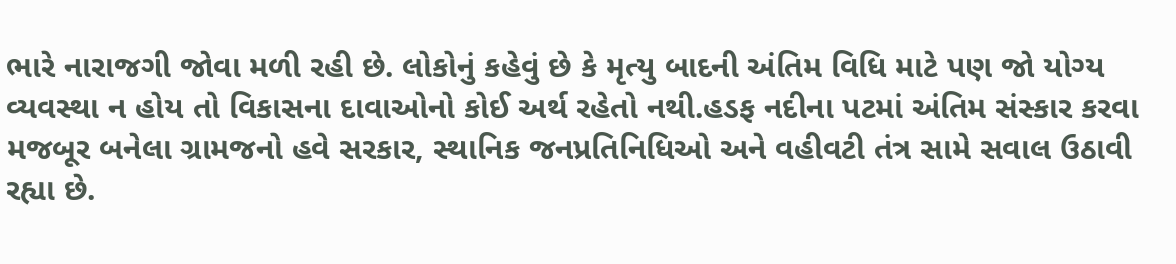ભારે નારાજગી જોવા મળી રહી છે. લોકોનું કહેવું છે કે મૃત્યુ બાદની અંતિમ વિધિ માટે પણ જો યોગ્ય વ્યવસ્થા ન હોય તો વિકાસના દાવાઓનો કોઈ અર્થ રહેતો નથી.હડફ નદીના પટમાં અંતિમ સંસ્કાર કરવા મજબૂર બનેલા ગ્રામજનો હવે સરકાર, સ્થાનિક જનપ્રતિનિધિઓ અને વહીવટી તંત્ર સામે સવાલ ઉઠાવી રહ્યા છે.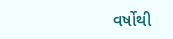વર્ષોથી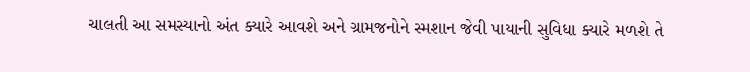ચાલતી આ સમસ્યાનો અંત ક્યારે આવશે અને ગ્રામજનોને સ્મશાન જેવી પાયાની સુવિધા ક્યારે મળશે તે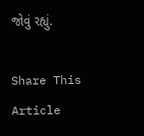જોવું રહ્યું.

Share This Article